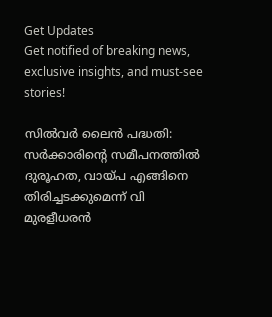Get Updates
Get notified of breaking news, exclusive insights, and must-see stories!

സില്‍വര്‍ ലൈന്‍ പദ്ധതി: സര്‍ക്കാരിന്റെ സമീപനത്തില്‍ ദുരൂഹത, വായ്പ എങ്ങിനെ തിരിച്ചടക്കുമെന്ന് വി മുരളീധരന്‍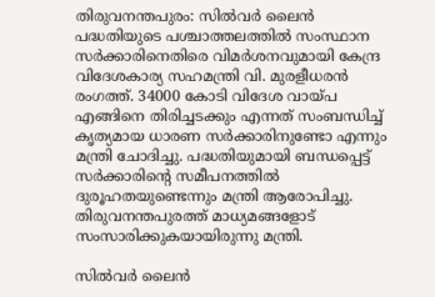തിരുവനന്തപുരം: സില്‍വര്‍ ലൈന്‍ പദ്ധതിയുടെ പശ്ചാത്തലത്തില്‍ സംസ്ഥാന സര്‍ക്കാരിനെതിരെ വിമര്‍ശനവുമായി കേന്ദ്ര വിദേശകാര്യ സഹമന്ത്രി വി. മുരളീധരന്‍ രംഗത്ത്. 34000 കോടി വിദേശ വായ്പ എങ്ങിനെ തിരിച്ചടക്കും എന്നത് സംബന്ധിച്ച് കൃത്യമായ ധാരണ സര്‍ക്കാരിനുണ്ടോ എന്നും മന്ത്രി ചോദിച്ചു. പദ്ധതിയുമായി ബന്ധപ്പെട്ട് സര്‍ക്കാരിന്റെ സമീപനത്തില്‍ ദുരൂഹതയുണ്ടെന്നും മന്ത്രി ആരോപിച്ചു. തിരുവനന്തപുരത്ത് മാധ്യമങ്ങളോട് സംസാരിക്കുകയായിരുന്നു മന്ത്രി.

സില്‍വര്‍ ലൈന്‍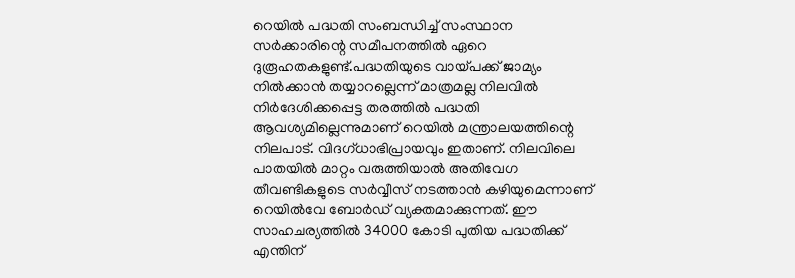റെയില്‍ പദ്ധതി സംബന്ധിച്ച് സംസ്ഥാന സര്‍ക്കാരിന്റെ സമീപനത്തില്‍ ഏറെ ദുരൂഹതകളുണ്ട്.പദ്ധതിയുടെ വായ്പക്ക് ജാമ്യം നില്‍ക്കാന്‍ തയ്യാറല്ലെന്ന് മാത്രമല്ല നിലവില്‍ നിര്‍ദേശിക്കപ്പെട്ട തരത്തില്‍ പദ്ധതി ആവശ്യമില്ലെന്നുമാണ് റെയില്‍ മന്ത്രാലയത്തിന്റെ നിലപാട്. വിദഗ്ധാഭിപ്രായവും ഇതാണ്. നിലവിലെ പാതയില്‍ മാറ്റം വരുത്തിയാല്‍ അതിവേഗ തീവണ്ടികളുടെ സര്‍വ്വീസ് നടത്താന്‍ കഴിയുമെന്നാണ് റെയില്‍വേ ബോര്‍ഡ് വ്യക്തമാക്കുന്നത്. ഈ സാഹചര്യത്തില്‍ 34000 കോടി പുതിയ പദ്ധതിക്ക് എന്തിന്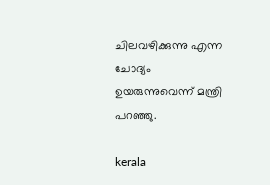ചിലവഴിക്കുന്നു എന്ന ചോദ്യം ഉയരുന്നുവെന്ന് മന്ത്രി പറഞ്ഞു.

kerala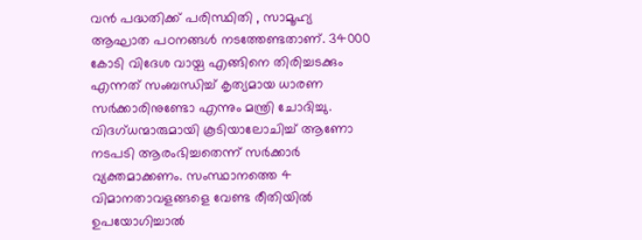വന്‍ പദ്ധതിക്ക് പരിസ്ഥിതി , സാമൂഹ്യ ആഘാത പഠനങ്ങള്‍ നടത്തേണ്ടതാണ്. 34000 കോടി വിദേശ വായ്പ എങ്ങിനെ തിരിച്ചടക്കും എന്നത് സംബന്ധിച്ച് കൃത്യമായ ധാരണ സര്‍ക്കാരിനുണ്ടോ എന്നും മന്ത്രി ചോദിച്ചു. വിദഗ്ധന്മാരുമായി കൂടിയാലോചിച്ച് ആണോ നടപടി ആരംഭിച്ചതെന്ന് സര്‍ക്കാര്‍ വ്യക്തമാക്കണം. സംസ്ഥാനത്തെ 4 വിമാനതാവളങ്ങളെ വേണ്ട രീതിയില്‍ ഉപയോഗിച്ചാല്‍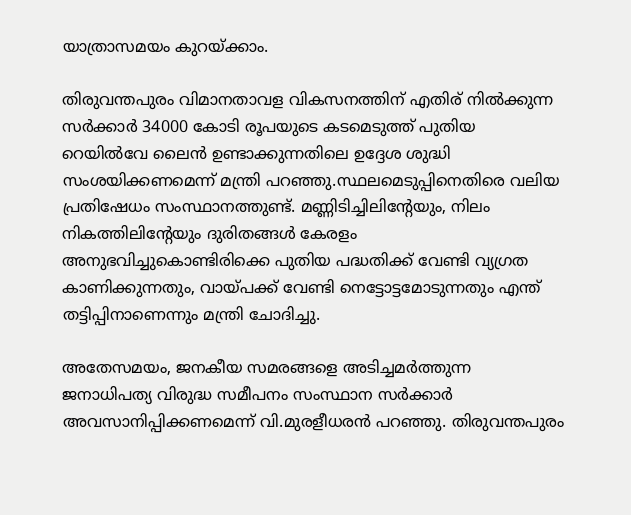യാത്രാസമയം കുറയ്ക്കാം.

തിരുവന്തപുരം വിമാനതാവള വികസനത്തിന് എതിര് നില്‍ക്കുന്ന സര്‍ക്കാര്‍ 34000 കോടി രൂപയുടെ കടമെടുത്ത് പുതിയ റെയില്‍വേ ലൈന്‍ ഉണ്ടാക്കുന്നതിലെ ഉദ്ദേശ ശുദ്ധി സംശയിക്കണമെന്ന് മന്ത്രി പറഞ്ഞു.സ്ഥലമെടുപ്പിനെതിരെ വലിയ പ്രതിഷേധം സംസ്ഥാനത്തുണ്ട്. മണ്ണിടിച്ചിലിന്റേയും, നിലം നികത്തിലിന്റേയും ദുരിതങ്ങള്‍ കേരളം അനുഭവിച്ചുകൊണ്ടിരിക്കെ പുതിയ പദ്ധതിക്ക് വേണ്ടി വ്യഗ്രത കാണിക്കുന്നതും, വായ്പക്ക് വേണ്ടി നെട്ടോട്ടമോടുന്നതും എന്ത് തട്ടിപ്പിനാണെന്നും മന്ത്രി ചോദിച്ചു.

അതേസമയം, ജനകീയ സമരങ്ങളെ അടിച്ചമര്‍ത്തുന്ന ജനാധിപത്യ വിരുദ്ധ സമീപനം സംസ്ഥാന സര്‍ക്കാര്‍ അവസാനിപ്പിക്കണമെന്ന് വി.മുരളീധരന്‍ പറഞ്ഞു. തിരുവന്തപുരം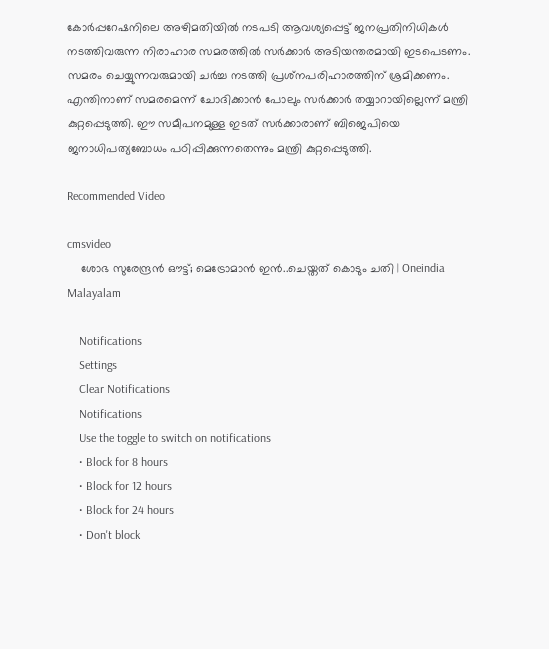കോര്‍പ്പറേഷനിലെ അഴിമതിയില്‍ നടപടി ആവശ്യപ്പെട്ട് ജനപ്രതിനിധികള്‍ നടത്തിവരുന്ന നിരാഹാര സമരത്തില്‍ സര്‍ക്കാര്‍ അടിയന്തരമായി ഇടപെടണം. സമരം ചെയ്യുന്നവരുമായി ചര്‍ച്ച നടത്തി പ്രശ്‌നപരിഹാരത്തിന് ശ്രമിക്കണം. എന്തിനാണ് സമരമെന്ന് ചോദിക്കാന്‍ പോലും സര്‍ക്കാര്‍ തയ്യാറായില്ലെന്ന് മന്ത്രി കുറ്റപ്പെടുത്തി. ഈ സമീപനമുള്ള ഇടത് സര്‍ക്കാരാണ് ബിജെപിയെ ജനാധിപത്യബോധം പഠിപ്പിക്കുന്നതെന്നും മന്ത്രി കുറ്റപ്പെടുത്തി.

Recommended Video

cmsvideo
    ശോഭ സുരേന്ദ്രന്‍ ഔട്ട്; മെട്രോമാന്‍ ഇന്‍..ചെയ്തത് കൊടും ചതി | Oneindia Malayalam

    Notifications
    Settings
    Clear Notifications
    Notifications
    Use the toggle to switch on notifications
    • Block for 8 hours
    • Block for 12 hours
    • Block for 24 hours
    • Don't block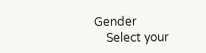Gender
    Select your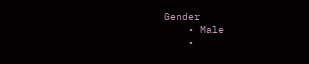Gender
    • Male
    •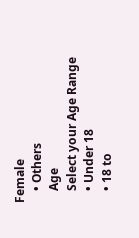Female
    • Others
    Age
    Select your Age Range
    • Under 18
    • 18 to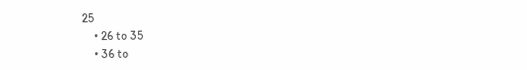25
    • 26 to 35
    • 36 to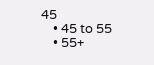45
    • 45 to 55
    • 55+